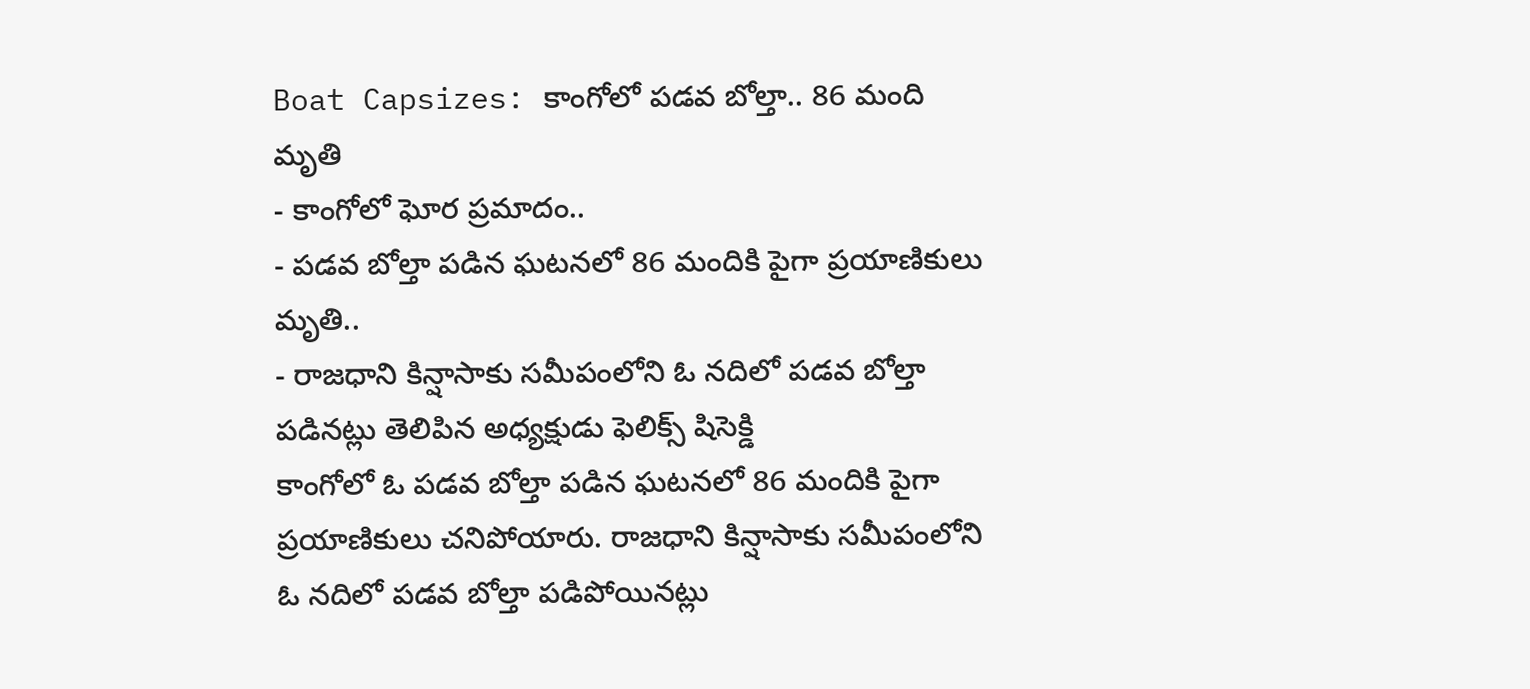Boat Capsizes: కాంగోలో పడవ బోల్తా.. 86 మంది మృతి
- కాంగోలో ఘోర ప్రమాదం..
- పడవ బోల్తా పడిన ఘటనలో 86 మందికి పైగా ప్రయాణికులు మృతి..
- రాజధాని కిన్షాసాకు సమీపంలోని ఓ నదిలో పడవ బోల్తా పడినట్లు తెలిపిన అధ్యక్షుడు ఫెలిక్స్ షిసెక్డి
కాంగోలో ఓ పడవ బోల్తా పడిన ఘటనలో 86 మందికి పైగా ప్రయాణికులు చనిపోయారు. రాజధాని కిన్షాసాకు సమీపంలోని ఓ నదిలో పడవ బోల్తా పడిపోయినట్లు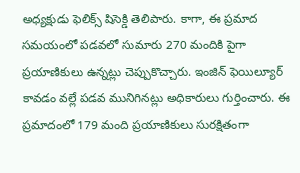అధ్యక్షుడు ఫెలిక్స్ షిసెక్డి తెలిపారు. కాగా, ఈ ప్రమాద సమయంలో పడవలో సుమారు 270 మందికి పైగా ప్రయాణికులు ఉన్నట్లు చెప్పుకొచ్చారు. ఇంజిన్ ఫెయిల్యూర్ కావడం వల్లే పడవ మునిగినట్లు అధికారులు గుర్తించారు. ఈ ప్రమాదంలో 179 మంది ప్రయాణికులు సురక్షితంగా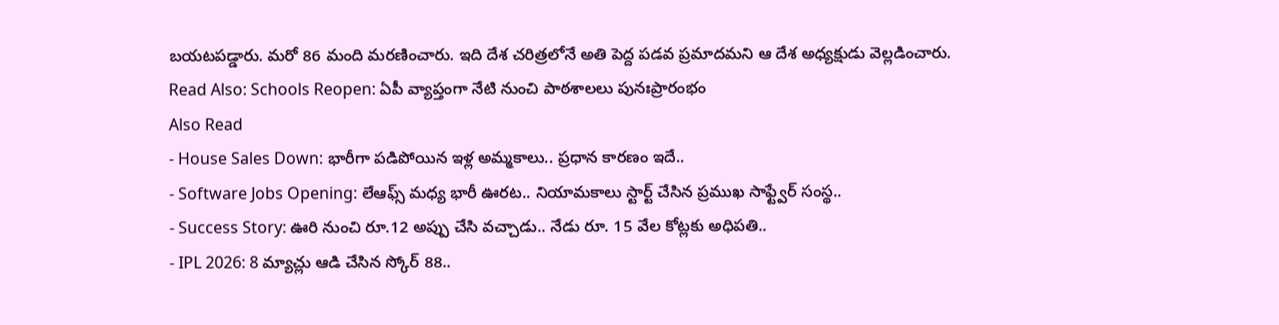బయటపడ్డారు. మరో 86 మంది మరణించారు. ఇది దేశ చరిత్రలోనే అతి పెద్ద పడవ ప్రమాదమని ఆ దేశ అధ్యక్షుడు వెల్లడించారు.
Read Also: Schools Reopen: ఏపీ వ్యాప్తంగా నేటి నుంచి పాఠశాలలు పునఃప్రారంభం
Also Read
- House Sales Down: భారీగా పడిపోయిన ఇళ్ల అమ్మకాలు.. ప్రధాన కారణం ఇదే..
- Software Jobs Opening: లేఆఫ్స్ మధ్య భారీ ఊరట.. నియామకాలు స్టార్ట్ చేసిన ప్రముఖ సాఫ్ట్వేర్ సంస్థ..
- Success Story: ఊరి నుంచి రూ.12 అప్పు చేసి వచ్చాడు.. నేడు రూ. 15 వేల కోట్లకు అధిపతి..
- IPL 2026: 8 మ్యాచ్లు ఆడి చేసిన స్కోర్ 88..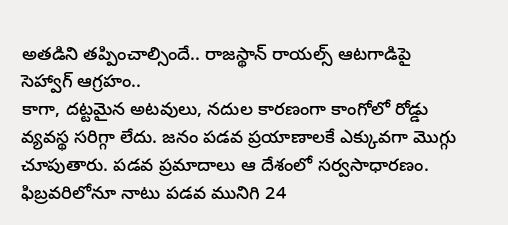అతడిని తప్పించాల్సిందే.. రాజస్థాన్ రాయల్స్ ఆటగాడిపై సెహ్వాగ్ ఆగ్రహం..
కాగా, దట్టమైన అటవులు, నదుల కారణంగా కాంగోలో రోడ్డు వ్యవస్థ సరిగ్గా లేదు. జనం పడవ ప్రయాణాలకే ఎక్కువగా మొగ్గు చూపుతారు. పడవ ప్రమాదాలు ఆ దేశంలో సర్వసాధారణం. ఫిబ్రవరిలోనూ నాటు పడవ మునిగి 24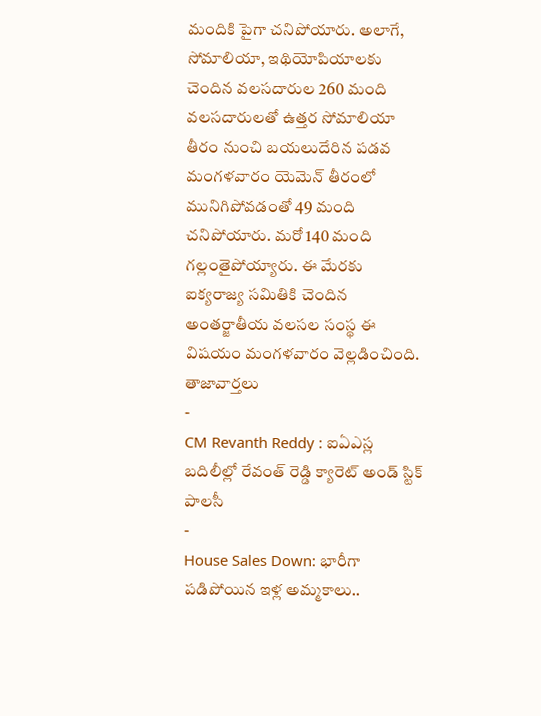మందికి పైగా చనిపోయారు. అలాగే, సోమాలియా, ఇథియోపియాలకు చెందిన వలసదారుల 260 మంది వలసదారులతో ఉత్తర సోమాలియా తీరం నుంచి బయలుదేరిన పడవ మంగళవారం యెమెన్ తీరంలో మునిగిపోవడంతో 49 మంది చనిపోయారు. మరో 140 మంది గల్లంతైపోయ్యారు. ఈ మేరకు ఐక్యరాజ్య సమితికి చెందిన అంతర్జాతీయ వలసల సంస్థ ఈ విషయం మంగళవారం వెల్లడించింది.
తాజావార్తలు
-
CM Revanth Reddy : ఐఏఎస్ల బదిలీల్లో రేవంత్ రెడ్డి క్యారెట్ అండ్ స్టిక్ పాలసీ
-
House Sales Down: భారీగా పడిపోయిన ఇళ్ల అమ్మకాలు..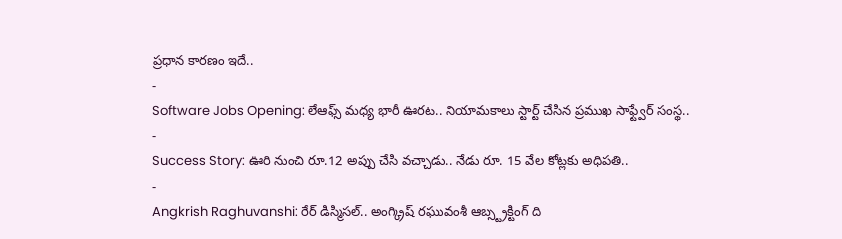ప్రధాన కారణం ఇదే..
-
Software Jobs Opening: లేఆఫ్స్ మధ్య భారీ ఊరట.. నియామకాలు స్టార్ట్ చేసిన ప్రముఖ సాఫ్ట్వేర్ సంస్థ..
-
Success Story: ఊరి నుంచి రూ.12 అప్పు చేసి వచ్చాడు.. నేడు రూ. 15 వేల కోట్లకు అధిపతి..
-
Angkrish Raghuvanshi: రేర్ డిస్మిసల్.. అంగ్క్రిష్ రఘువంశీ ఆబ్స్ట్రక్టింగ్ ది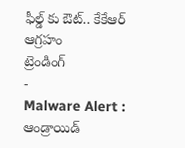ఫీల్డ్ కు ఔట్.. కేకేఆర్ ఆగ్రహం
ట్రెండింగ్
-
Malware Alert : ఆండ్రాయిడ్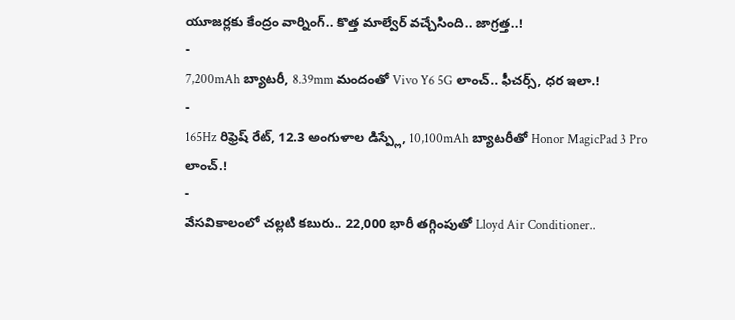యూజర్లకు కేంద్రం వార్నింగ్.. కొత్త మాల్వేర్ వచ్చేసింది.. జాగ్రత్త..!
-
7,200mAh బ్యాటరీ, 8.39mm మందంతో Vivo Y6 5G లాంచ్.. ఫీచర్స్, ధర ఇలా.!
-
165Hz రిఫ్రెష్ రేట్, 12.3 అంగుళాల డిస్ప్లే, 10,100mAh బ్యాటరీతో Honor MagicPad 3 Pro లాంచ్.!
-
వేసవికాలంలో చల్లటి కబురు.. 22,000 భారీ తగ్గింపుతో Lloyd Air Conditioner..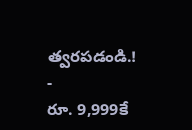త్వరపడండి.!
-
రూ. 9,999కే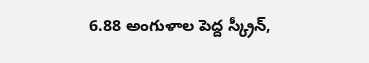6.88 అంగుళాల పెద్ద స్క్రీన్,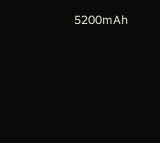5200mAh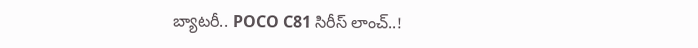బ్యాటరీ.. POCO C81 సిరీస్ లాంచ్..!